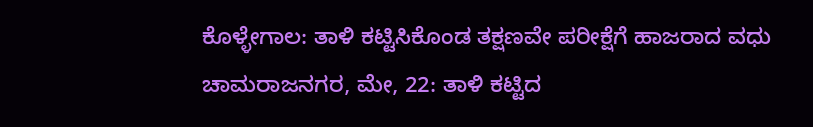ಕೊಳ್ಳೇಗಾಲ: ತಾಳಿ ಕಟ್ಟಿಸಿಕೊಂಡ ತಕ್ಷಣವೇ ಪರೀಕ್ಷೆಗೆ ಹಾಜರಾದ ವಧು
ಚಾಮರಾಜನಗರ, ಮೇ, 22: ತಾಳಿ ಕಟ್ಟಿದ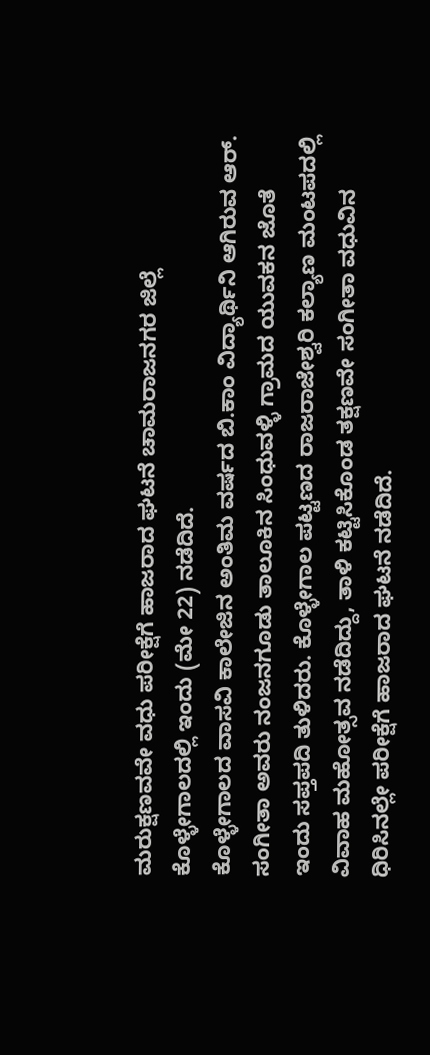ಮರುಕ್ಷಣವವೇ ವಧು ಪರೀಕ್ಷೆಗೆ ಹಾಜರಾದ ಘಟನೆ ಚಾಮರಾಜನಗರ ಜಿಲ್ಲೆ ಕೊಳ್ಳೇಗಾಲದಲ್ಲಿ ಇಂದು (ಮೇ 22) ನಡೆದಿದೆ.
ಕೊಳ್ಳೇಗಾಲದ ವಾಸವಿ ಕಾಲೇಜಿನ ಅಂತಿಮ ವರ್ಷದ ಬಿ.ಕಾಂ ವಿದ್ಯಾರ್ಥಿನಿ ಆಗಿರುವ ಆರ್. ಸಂಗೀತಾ ಅವರು ನಂಜನಗೂಡು ತಾಲೂಕಿನ ಸಿಂಧುವಳ್ಳಿ ಗ್ರಾಮದ ಯುವಕನ ಜೊತೆ ಇಂದು ಸಪ್ತಪದಿ ತುಳಿದರು. ಕೊಳ್ಳೇಗಾಲ ಪಟ್ಟಣದ ರಾಜರಾಜೇಶ್ವರಿ ಕಲ್ಯಾಣ ಮಂಟಪದಲ್ಲಿ ವಿವಾಹ ಮಹೋತ್ಸವ ನಡೆದಿದ್ದು, ತಾಳಿ ಕಟ್ಟಿಸಿಕೊಂಡ ತಕ್ಷಣವೇ ಸಂಗೀತಾ ವಧುವಿನ ಧಿರಿಸಿನಲ್ಲೇ ಪರೀಕ್ಷೆಗೆ ಹಾಜರಾದ ಘಟನೆ ನಡೆದಿದೆ.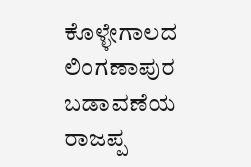ಕೊಳ್ಳೇಗಾಲದ ಲಿಂಗಣಾಪುರ ಬಡಾವಣೆಯ ರಾಜಪ್ಪ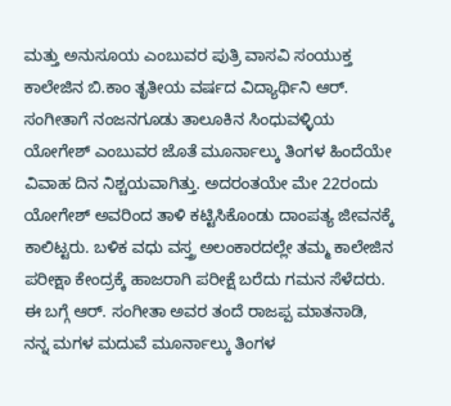ಮತ್ತು ಅನುಸೂಯ ಎಂಬುವರ ಪುತ್ರಿ ವಾಸವಿ ಸಂಯುಕ್ತ ಕಾಲೇಜಿನ ಬಿ.ಕಾಂ ತೃತೀಯ ವರ್ಷದ ವಿದ್ಯಾರ್ಥಿನಿ ಆರ್. ಸಂಗೀತಾಗೆ ನಂಜನಗೂಡು ತಾಲೂಕಿನ ಸಿಂಧುವಳ್ಳಿಯ ಯೋಗೇಶ್ ಎಂಬುವರ ಜೊತೆ ಮೂರ್ನಾಲ್ಕು ತಿಂಗಳ ಹಿಂದೆಯೇ ವಿವಾಹ ದಿನ ನಿಶ್ಚಯವಾಗಿತ್ತು. ಅದರಂತಯೇ ಮೇ 22ರಂದು ಯೋಗೇಶ್ ಅವರಿಂದ ತಾಳಿ ಕಟ್ಟಿಸಿಕೊಂಡು ದಾಂಪತ್ಯ ಜೀವನಕ್ಕೆ ಕಾಲಿಟ್ಟರು. ಬಳಿಕ ವಧು ವಸ್ತ್ರ ಅಲಂಕಾರದಲ್ಲೇ ತಮ್ಮ ಕಾಲೇಜಿನ ಪರೀಕ್ಷಾ ಕೇಂದ್ರಕ್ಕೆ ಹಾಜರಾಗಿ ಪರೀಕ್ಷೆ ಬರೆದು ಗಮನ ಸೆಳೆದರು.
ಈ ಬಗ್ಗೆ ಆರ್. ಸಂಗೀತಾ ಅವರ ತಂದೆ ರಾಜಪ್ಪ ಮಾತನಾಡಿ, ನನ್ನ ಮಗಳ ಮದುವೆ ಮೂರ್ನಾಲ್ಕು ತಿಂಗಳ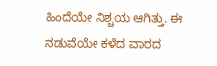ಹಿಂದೆಯೇ ನಿಶ್ಚಯ ಆಗಿತ್ತು. ಈ ನಡುವೆಯೇ ಕಳೆದ ವಾರದ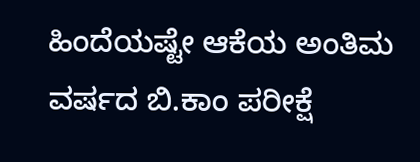ಹಿಂದೆಯಷ್ಟೇ ಆಕೆಯ ಅಂತಿಮ ವರ್ಷದ ಬಿ.ಕಾಂ ಪರೀಕ್ಷೆ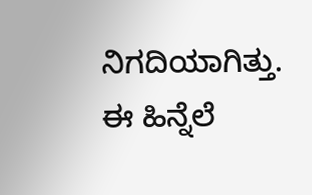ನಿಗದಿಯಾಗಿತ್ತು. ಈ ಹಿನ್ನೆಲೆ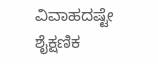ವಿವಾಹದಷ್ಟೇ ಶೈಕ್ಷಣಿಕ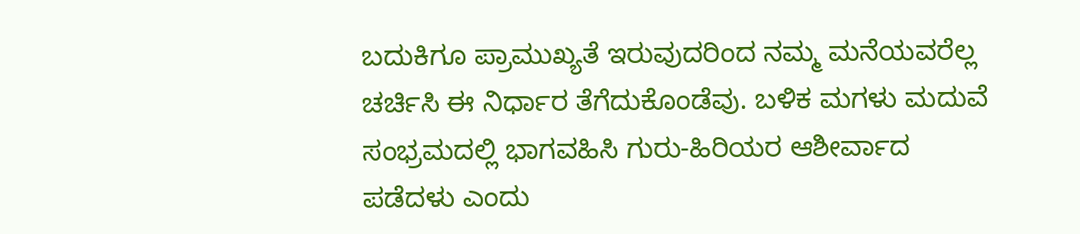ಬದುಕಿಗೂ ಪ್ರಾಮುಖ್ಯತೆ ಇರುವುದರಿಂದ ನಮ್ಮ ಮನೆಯವರೆಲ್ಲ ಚರ್ಚಿಸಿ ಈ ನಿರ್ಧಾರ ತೆಗೆದುಕೊಂಡೆವು. ಬಳಿಕ ಮಗಳು ಮದುವೆ ಸಂಭ್ರಮದಲ್ಲಿ ಭಾಗವಹಿಸಿ ಗುರು-ಹಿರಿಯರ ಆಶೀರ್ವಾದ ಪಡೆದಳು ಎಂದು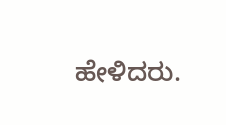ಹೇಳಿದರು.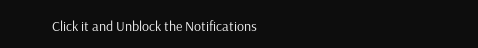Click it and Unblock the Notifications